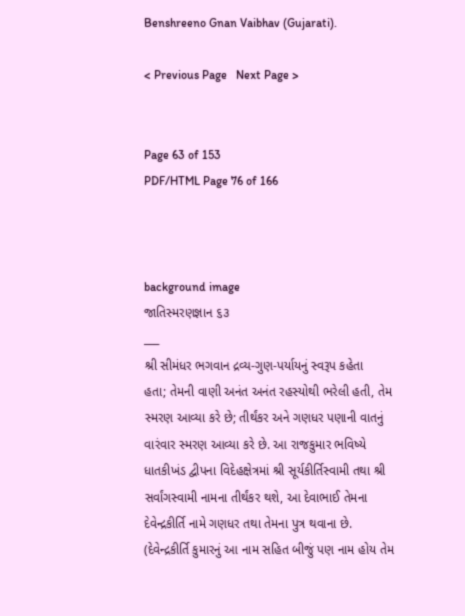Benshreeno Gnan Vaibhav (Gujarati).

< Previous Page   Next Page >


Page 63 of 153
PDF/HTML Page 76 of 166



background image
જાતિસ્મરણજ્ઞાન ૬૩
___
શ્રી સીમંધર ભગવાન દ્રવ્ય-ગુણ-પર્યાયનું સ્વરૂપ કહેતા
હતા; તેમની વાણી અનંત અનંત રહસ્યોથી ભરેલી હતી, તેમ
સ્મરણ આવ્યા કરે છે; તીર્થંકર અને ગણધર પણાની વાતનું
વારંવાર સ્મરણ આવ્યા કરે છે. આ રાજકુમાર ભવિષ્યે
ધાતકીખંડ દ્વીપના વિદેહક્ષેત્રમાં શ્રી સૂર્યકીર્તિસ્વામી તથા શ્રી
સર્વાંગસ્વામી નામના તીર્થંકર થશે, આ દેવાભાઈ તેમના
દેવેન્દ્રકીર્તિ નામે ગણધર તથા તેમના પુત્ર થવાના છે.
(દેવેન્દ્રકીર્તિ કુમારનું આ નામ સહિત બીજું પણ નામ હોય તેમ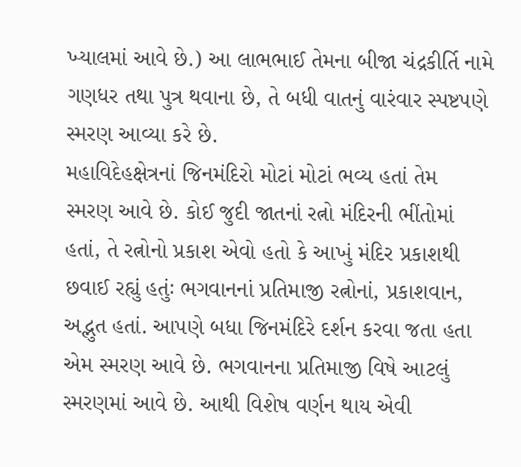ખ્યાલમાં આવે છે.) આ લાભભાઈ તેમના બીજા ચંદ્રકીર્તિ નામે
ગણધર તથા પુત્ર થવાના છે, તે બધી વાતનું વારંવાર સ્પષ્ટપણે
સ્મરણ આવ્યા કરે છે.
મહાવિદેહક્ષેત્રનાં જિનમંદિરો મોટાં મોટાં ભવ્ય હતાં તેમ
સ્મરણ આવે છે. કોઈ જુદી જાતનાં રત્નો મંદિરની ભીંતોમાં
હતાં, તે રત્નોનો પ્રકાશ એવો હતો કે આખું મંદિર પ્રકાશથી
છવાઈ રહ્યું હતુંઃ ભગવાનનાં પ્રતિમાજી રત્નોનાં, પ્રકાશવાન,
અદ્ભુત હતાં. આપણે બધા જિનમંદિરે દર્શન કરવા જતા હતા
એમ સ્મરણ આવે છે. ભગવાનના પ્રતિમાજી વિષે આટલું
સ્મરણમાં આવે છે. આથી વિશેષ વર્ણન થાય એવી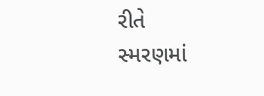રીતે
સ્મરણમાં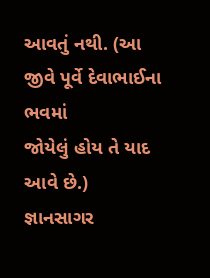આવતું નથી. (આ જીવે પૂર્વે દેવાભાઈના ભવમાં
જોયેલું હોય તે યાદ આવે છે.)
જ્ઞાનસાગર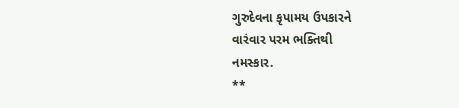ગુરુદેવના કૃપામય ઉપકારને
વારંવાર પરમ ભક્તિથી
નમસ્કાર.
**